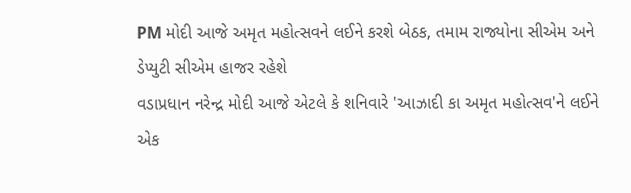PM મોદી આજે અમૃત મહોત્સવને લઈને કરશે બેઠક, તમામ રાજ્યોના સીએમ અને ડેપ્યુટી સીએમ હાજર રહેશે
વડાપ્રધાન નરેન્દ્ર મોદી આજે એટલે કે શનિવારે 'આઝાદી કા અમૃત મહોત્સવ'ને લઈને એક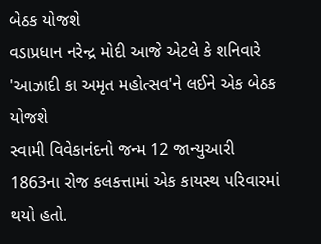બેઠક યોજશે
વડાપ્રધાન નરેન્દ્ર મોદી આજે એટલે કે શનિવારે 'આઝાદી કા અમૃત મહોત્સવ'ને લઈને એક બેઠક યોજશે
સ્વામી વિવેકાનંદનો જન્મ 12 જાન્યુઆરી 1863ના રોજ કલકત્તામાં એક કાયસ્થ પરિવારમાં થયો હતો.